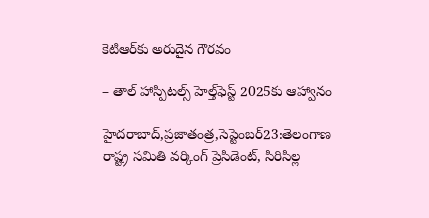కెటిఆర్‌కు అరుదైన గౌరవం

– తాల్‌ ‌హాస్పిటల్స్ ‌హెల్త్‌ఫెస్ట్ 2025కు ఆహ్వానం

హైదరాబాద్‌,ప్రజాతంత్ర,సెప్టెంబర్‌23:తెలంగాణ రాష్ట్ర సమితి వర్కింగ్‌ ‌ప్రెసిడెంట్‌, సిరిసిల్ల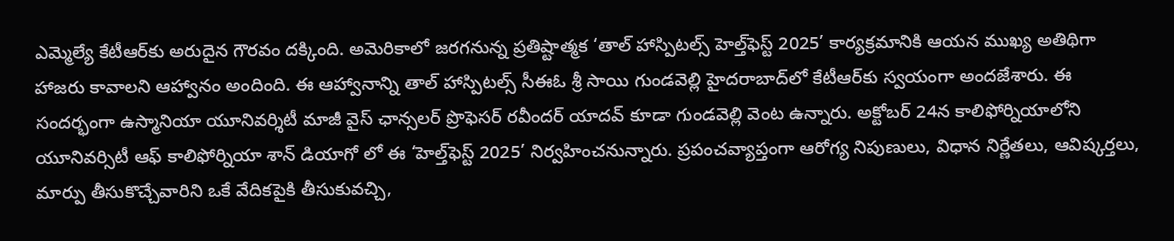ఎమ్మెల్యే కేటీఆర్‌కు అరుదైన గౌరవం దక్కింది. అమెరికాలో జరగనున్న ప్రతిష్టాత్మక ‘తాల్‌ ‌హాస్పిటల్స్ ‌హెల్త్‌ఫెస్ట్ 2025’ కార్యక్రమానికి ఆయన ముఖ్య అతిథిగా హాజరు కావాలని ఆహ్వానం అందింది. ఈ ఆహ్వానాన్ని తాల్‌ ‌హాస్పిటల్స్ ‌సీఈఓ శ్రీ సాయి గుండవెల్లి హైదరాబాద్‌లో కేటీఆర్‌కు స్వయంగా అందజేశారు. ఈ సందర్భంగా ఉస్మానియా యూనివర్శిటీ మాజీ వైస్‌ ‌ఛాన్సలర్‌ ‌ప్రొఫెసర్‌ ‌రవీందర్‌ ‌యాదవ్‌ ‌కూడా గుండవెల్లి వెంట ఉన్నారు. అక్టోబర్‌ 24న కాలిఫోర్నియాలోని యూనివర్సిటీ ఆఫ్‌ ‌కాలిఫోర్నియా శాన్‌ ‌డియాగో లో ఈ ‘హెల్త్‌ఫెస్ట్ 2025’ నిర్వహించనున్నారు. ప్రపంచవ్యాప్తంగా ఆరోగ్య నిపుణులు, విధాన నిర్ణేతలు, ఆవిష్కర్తలు, మార్పు తీసుకొచ్చేవారిని ఒకే వేదికపైకి తీసుకువచ్చి,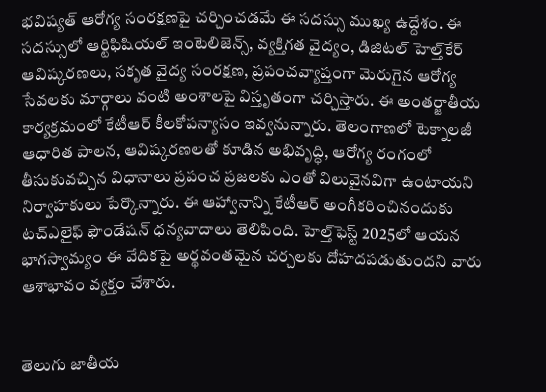భవిష్యత్‌ ఆరోగ్య సంరక్షణపై చర్చించడమే ఈ సదస్సు ముఖ్య ఉద్దేశం. ఈ సదస్సులో ఆర్టిఫిషియల్‌ ఇం‌టెలిజెన్స్, వ్యక్తిగత వైద్యం, డిజిటల్‌ ‌హెల్త్‌కేర్‌ ఆవిష్కరణలు, సకృత వైద్య సంరక్షణ, ప్రపంచవ్యాప్తంగా మెరుగైన ఆరోగ్య సేవలకు మార్గాలు వంటి అంశాలపై విస్తృతంగా చర్చిస్తారు. ఈ అంతర్జాతీయ కార్యక్రమంలో కేటీఆర్‌ ‌కీలకోపన్యాసం ఇవ్వనున్నారు. తెలంగాణలో టెక్నాలజీ ఆధారిత పాలన, ఆవిష్కరణలతో కూడిన అభివృద్ధి, ఆరోగ్య రంగంలో తీసుకువచ్చిన విధానాలు ప్రపంచ ప్రజలకు ఎంతో విలువైనవిగా ఉంటాయని నిర్వాహకులు పేర్కొన్నారు. ఈ ఆహ్వానాన్ని కేటీఆర్‌ అం‌గీకరించినందుకు టచ్‌ఎలైఫ్‌ ‌ఫౌండేషన్‌ ‌ధన్యవాదాలు తెలిపింది. హెల్త్‌ఫెస్ట్ 2025లో ఆయన భాగస్వామ్యం ఈ వేదికపై అర్థవంతమైన చర్చలకు దోహదపడుతుందని వారు ఆశాభావం వ్యక్తం చేశారు.


తెలుగు జాతీయ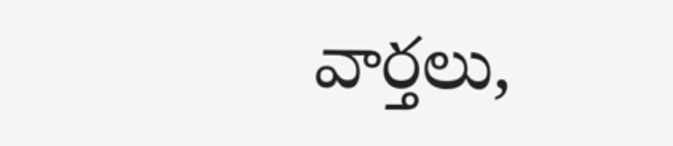వార్తలు,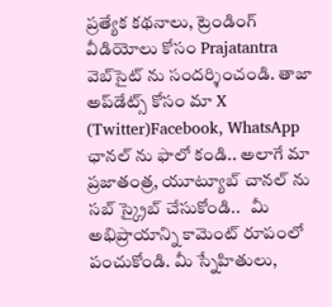ప్రత్యేక కథనాలు, ట్రెండింగ్ వీడియోలు కోసం Prajatantra వెబ్‌సైట్ ను సందర్శించండి. తాజా అప్‌డేట్స్ కోసం మా X (Twitter)Facebook, WhatsApp ఛానల్ ను ఫాలో కండి.. అలాగే మా ప్రజాతంత్ర, యూట్యూబ్ చానల్ ను సబ్ స్క్రైబ్ చేసుకోండి..   మీ అభిప్రాయాన్ని కామెంట్ రూపంలో పంచుకోండి. మీ స్నేహితులు,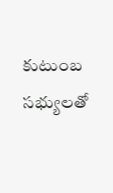కుటుంబ సభ్యులతో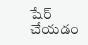షేర్ చేయడం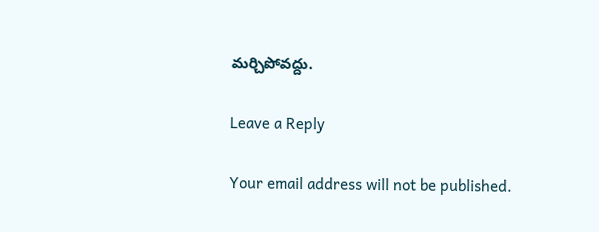మర్చిపోవద్దు.

Leave a Reply

Your email address will not be published.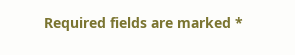Required fields are marked *